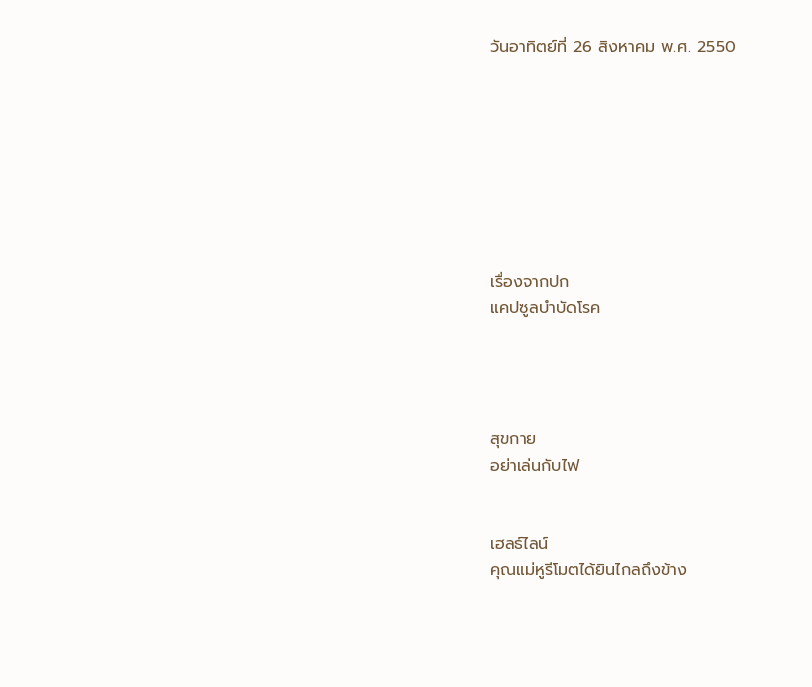วันอาทิตย์ที่ 26 สิงหาคม พ.ศ. 2550








เรื่องจากปก
แคปซูลบำบัดโรค




สุขกาย
อย่าเล่นกับไฟ


เฮลธ์ไลน์
คุณแม่หูรีโมตได้ยินไกลถึงข้าง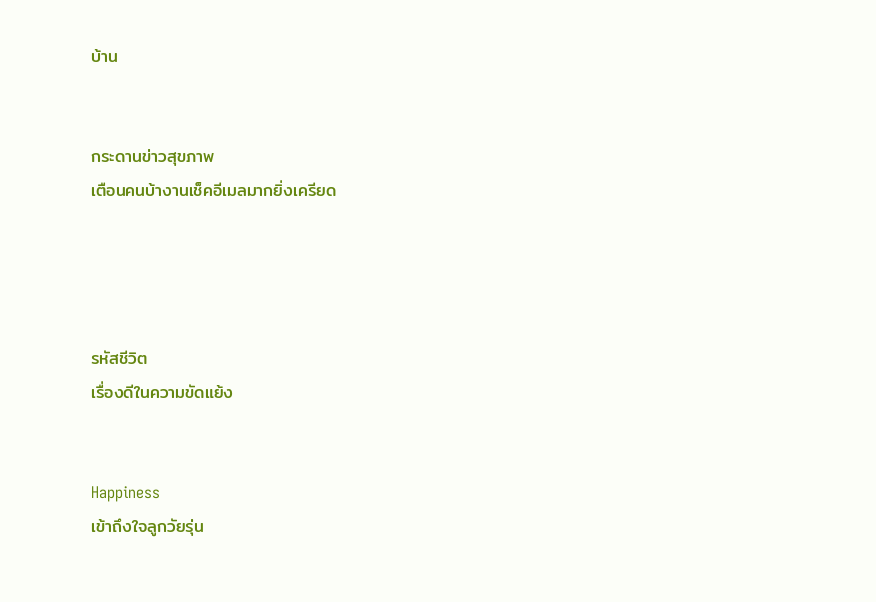บ้าน


กระดานข่าวสุขภาพ
เตือนคนบ้างานเช็คอีเมลมากยิ่งเครียด




รหัสชีวิต
เรื่องดีในความขัดแย้ง


Happiness
เข้าถึงใจลูกวัยรุ่น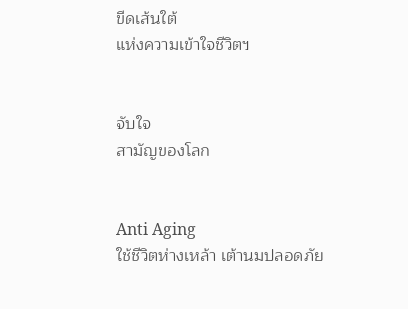ขีดเส้นใต้
แห่งความเข้าใจชีวิตฯ


จับใจ
สามัญของโลก


Anti Aging
ใช้ชีวิตห่างเหล้า เต้านมปลอดภัย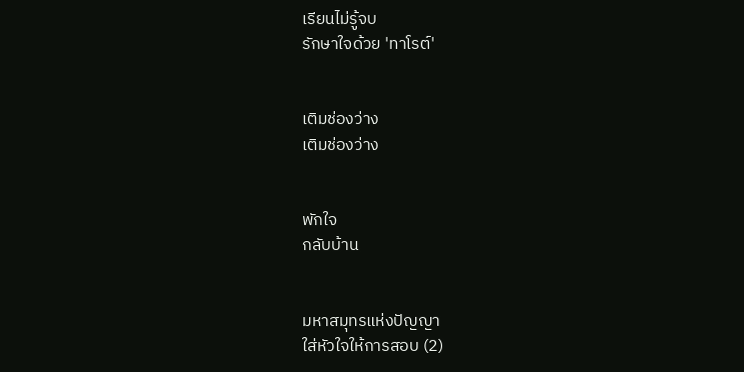เรียนไม่รู้จบ
รักษาใจด้วย 'ทาโรต์'


เติมช่องว่าง
เติมช่องว่าง


พักใจ
กลับบ้าน


มหาสมุทรแห่งปัญญา
ใส่หัวใจให้การสอบ (2)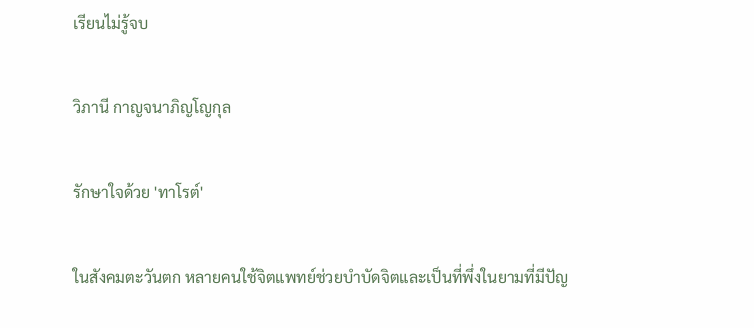เรียนไม่รู้จบ

วิภานี กาญจนาภิญโญกุล

รักษาใจด้วย 'ทาโรต์'

ในสังคมตะวันตก หลายคนใช้จิตแพทย์ช่วยบำบัดจิตและเป็นที่พึ่งในยามที่มีปัญ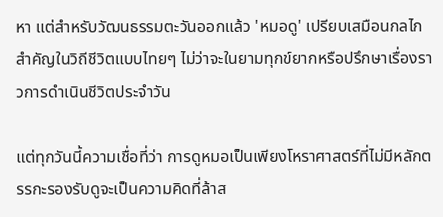หา แต่สำหรับวัฒนธรรมตะวันออกแล้ว 'หมอดู' เปรียบเสมือนกลไกสำคัญในวิถีชีวิตแบบไทยๆ ไม่ว่าจะในยามทุกข์ยากหรือปรึกษาเรื่องราวการดำเนินชีวิตประจำวัน

แต่ทุกวันนี้ความเชื่อที่ว่า การดูหมอเป็นเพียงโหราศาสตร์ที่ไม่มีหลักตรรกะรองรับดูจะเป็นความคิดที่ล้าส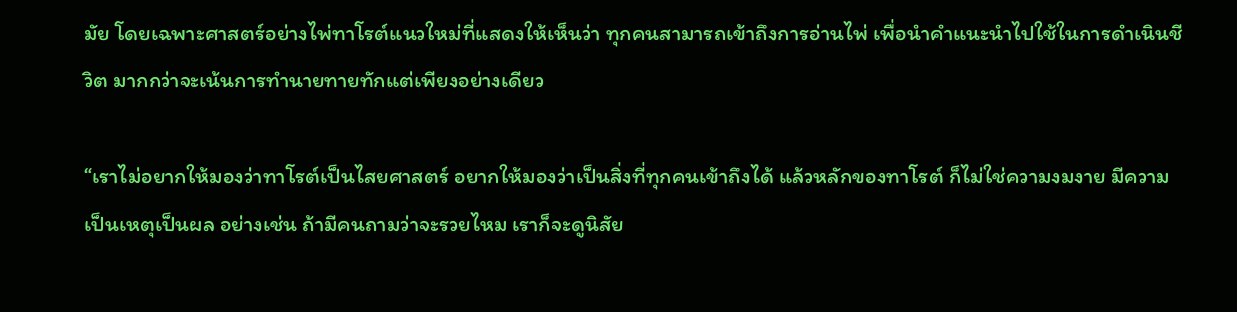มัย โดยเฉพาะศาสตร์อย่างไพ่ทาโรต์แนวใหม่ที่แสดงให้เห็นว่า ทุกคนสามารถเข้าถึงการอ่านไพ่ เพื่อนำคำแนะนำไปใช้ในการดำเนินชีวิต มากกว่าจะเน้นการทำนายทายทักแต่เพียงอย่างเดียว

“เราไม่อยากให้มองว่าทาโรต์เป็นไสยศาสตร์ อยากให้มองว่าเป็นสิ่งที่ทุกคนเข้าถึงได้ แล้วหลักของทาโรต์ ก็ไม่ใช่ความงมงาย มีความเป็นเหตุเป็นผล อย่างเช่น ถ้ามีคนถามว่าจะรวยไหม เราก็จะดูนิสัย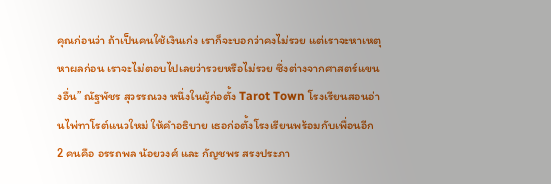คุณก่อนว่า ถ้าเป็นคนใช้เงินเก่ง เราก็จะบอกว่าคงไม่รวย แต่เราจะหาเหตุหาผลก่อน เราจะไม่ตอบไปเลยว่ารวยหรือไม่รวย ซึ่งต่างจากศาสตร์แขนงอื่น” ณัฐพัชร สุวรรณวง หนึ่งในผู้ก่อตั้ง Tarot Town โรงเรียนสอนอ่านไพ่ทาโรต์แนวใหม่ ให้คำอธิบาย เธอก่อตั้งโรงเรียนพร้อมกับเพื่อนอีก 2 คนคือ อรรถพล น้อยวงศ์ และ กัญชพร สรงประภา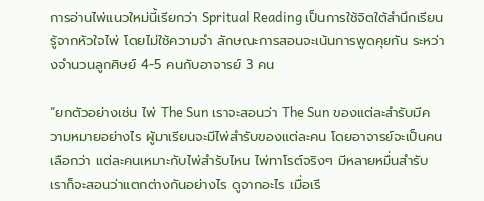การอ่านไพ่แนวใหม่นี้เรียกว่า Spritual Reading เป็นการใช้จิตใต้สำนึกเรียนรู้จากหัวใจไพ่ โดยไม่ใช้ความจำ ลักษณะการสอนจะเน้นการพูดคุยกัน ระหว่างจำนวนลูกศิษย์ 4-5 คนกับอาจารย์ 3 คน

“ยกตัวอย่างเช่น ไพ่ The Sun เราจะสอนว่า The Sun ของแต่ละสำรับมีความหมายอย่างไร ผู้มาเรียนจะมีไพ่สำรับของแต่ละคน โดยอาจารย์จะเป็นคนเลือกว่า แต่ละคนเหมาะกับไพ่สำรับไหน ไพ่ทาโรต์จริงๆ มีหลายหมื่นสำรับ เราก็จะสอนว่าแตกต่างกันอย่างไร ดูจากอะไร เมื่อเรี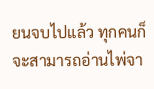ยนจบไปแล้ว ทุกคนก็จะสามารถอ่านไพ่จา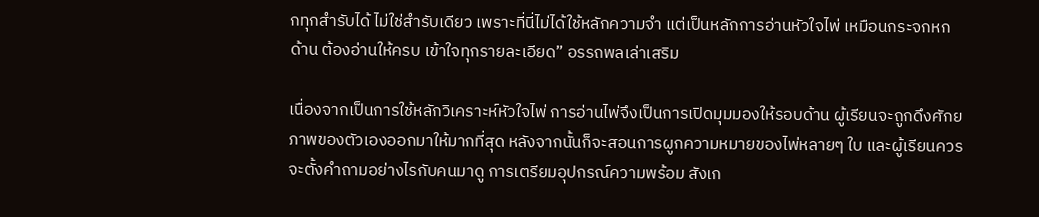กทุกสำรับได้ ไม่ใช่สำรับเดียว เพราะที่นี่ไม่ได้ใช้หลักความจำ แต่เป็นหลักการอ่านหัวใจไพ่ เหมือนกระจกหกด้าน ต้องอ่านให้ครบ เข้าใจทุกรายละเอียด” อรรถพลเล่าเสริม

เนื่องจากเป็นการใช้หลักวิเคราะห์หัวใจไพ่ การอ่านไพ่จึงเป็นการเปิดมุมมองให้รอบด้าน ผู้เรียนจะถูกดึงศักยภาพของตัวเองออกมาให้มากที่สุด หลังจากนั้นก็จะสอนการผูกความหมายของไพ่หลายๆ ใบ และผู้เรียนควรจะตั้งคำถามอย่างไรกับคนมาดู การเตรียมอุปกรณ์ความพร้อม สังเก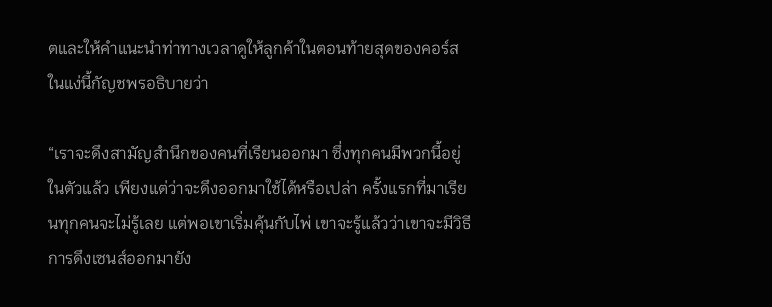ตและให้คำแนะนำท่าทางเวลาดูให้ลูกค้าในตอนท้ายสุดของคอร์ส ในแง่นี้กัญชพรอธิบายว่า

“เราจะดึงสามัญสำนึกของคนที่เรียนออกมา ซึ่งทุกคนมีพวกนี้อยู่ในตัวแล้ว เพียงแต่ว่าจะดึงออกมาใช้ได้หรือเปล่า ครั้งแรกที่มาเรียนทุกคนจะไม่รู้เลย แต่พอเขาเริ่มคุ้นกับไพ่ เขาจะรู้แล้วว่าเขาจะมีวิธีการดึงเซนส์ออกมายัง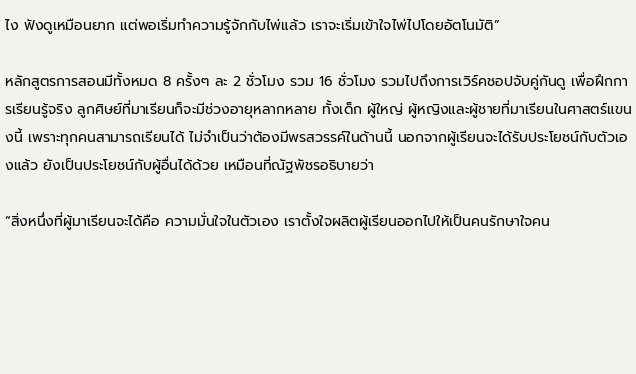ไง ฟังดูเหมือนยาก แต่พอเริ่มทำความรู้จักกับไพ่แล้ว เราจะเริ่มเข้าใจไพ่ไปโดยอัตโนมัติ”

หลักสูตรการสอนมีทั้งหมด 8 ครั้งๆ ละ 2 ชั่วโมง รวม 16 ชั่วโมง รวมไปถึงการเวิร์คชอปจับคู่กันดู เพื่อฝึกการเรียนรู้จริง ลูกศิษย์ที่มาเรียนก็จะมีช่วงอายุหลากหลาย ทั้งเด็ก ผู้ใหญ่ ผู้หญิงและผู้ชายที่มาเรียนในศาสตร์แขนงนี้ เพราะทุกคนสามารถเรียนได้ ไม่จำเป็นว่าต้องมีพรสวรรค์ในด้านนี้ นอกจากผู้เรียนจะได้รับประโยชน์กับตัวเองแล้ว ยังเป็นประโยชน์กับผู้อื่นได้ด้วย เหมือนที่ณัฐพัชรอธิบายว่า

“สิ่งหนึ่งที่ผู้มาเรียนจะได้คือ ความมั่นใจในตัวเอง เราตั้งใจผลิตผู้เรียนออกไปให้เป็นคนรักษาใจคน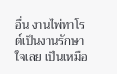อื่น งานไพ่ทาโรต์เป็นงานรักษาใจเลย เป็นเหมือ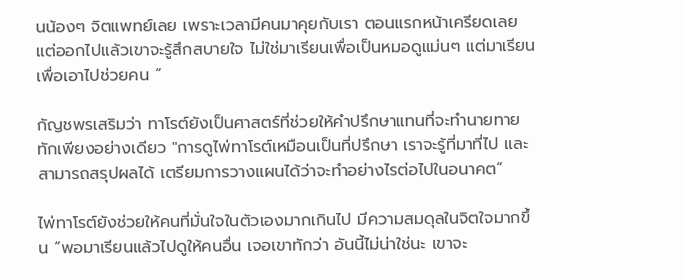นน้องๆ จิตแพทย์เลย เพราะเวลามีคนมาคุยกับเรา ตอนแรกหน้าเครียดเลย แต่ออกไปแล้วเขาจะรู้สึกสบายใจ ไม่ใช่มาเรียนเพื่อเป็นหมอดูแม่นๆ แต่มาเรียนเพื่อเอาไปช่วยคน ”

กัญชพรเสริมว่า ทาโรต์ยังเป็นศาสตร์ที่ช่วยให้คำปรึกษาแทนที่จะทำนายทายทักเพียงอย่างเดียว "การดูไพ่ทาโรต์เหมือนเป็นที่ปรึกษา เราจะรู้ที่มาที่ไป และสามารถสรุปผลได้ เตรียมการวางแผนได้ว่าจะทำอย่างไรต่อไปในอนาคต”

ไพ่ทาโรต์ยังช่วยให้คนที่มั่นใจในตัวเองมากเกินไป มีความสมดุลในจิตใจมากขึ้น “พอมาเรียนแล้วไปดูให้คนอื่น เจอเขาทักว่า อันนี้ไม่น่าใช่นะ เขาจะ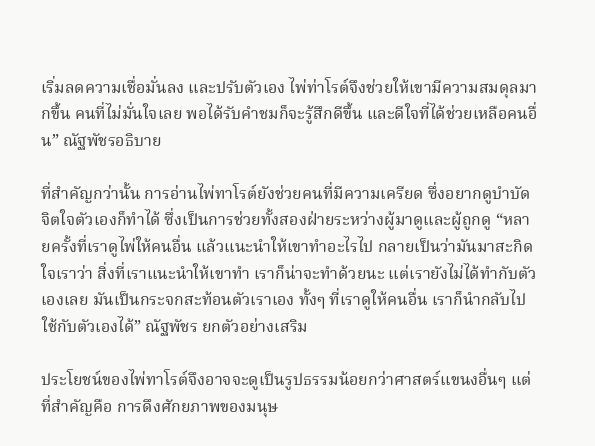เริ่มลดความเชื่อมั่นลง และปรับตัวเอง ไพ่ท่าโรต์จึงช่วยให้เขามีความสมดุลมากขึ้น คนที่ไม่มั่นใจเลย พอได้รับคำชมก็จะรู้สึกดีขึ้น และดีใจที่ได้ช่วยเหลือคนอื่น” ณัฐพัชรอธิบาย

ที่สำคัญกว่านั้น การอ่านไพ่ทาโรต์ยังช่วยคนที่มีความเครียด ซึ่งอยากดูบำบัดจิตใจตัวเองก็ทำได้ ซึ่งเป็นการช่วยทั้งสองฝ่ายระหว่างผู้มาดูและผู้ถูกดู “หลายครั้งที่เราดูไพ่ให้คนอื่น แล้วแนะนำให้เขาทำอะไรไป กลายเป็นว่ามันมาสะกิดใจเราว่า สิ่งที่เราแนะนำให้เขาทำ เราก็น่าจะทำด้วยนะ แต่เรายังไม่ได้ทำกับตัวเองเลย มันเป็นกระจกสะท้อนตัวเราเอง ทั้งๆ ที่เราดูให้คนอื่น เราก็นำกลับไปใช้กับตัวเองได้” ณัฐพัชร ยกตัวอย่างเสริม

ประโยชน์ของไพ่ทาโรต์จึงอาจจะดูเป็นรูปธรรมน้อยกว่าศาสตร์แขนงอื่นๆ แต่ที่สำคัญคือ การดึงศักยภาพของมนุษ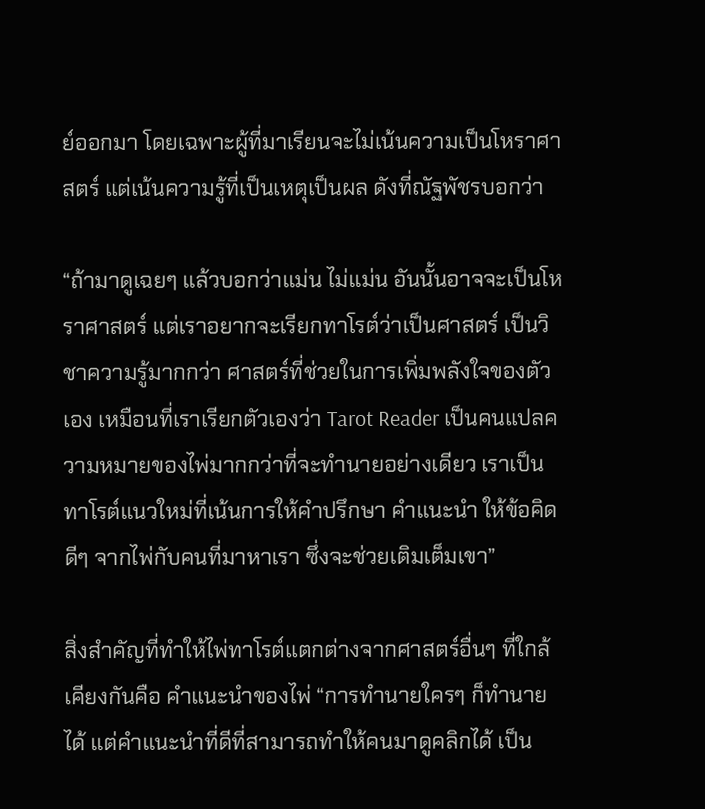ย์ออกมา โดยเฉพาะผู้ที่มาเรียนจะไม่เน้นความเป็นโหราศาสตร์ แต่เน้นความรู้ที่เป็นเหตุเป็นผล ดังที่ณัฐพัชรบอกว่า

“ถ้ามาดูเฉยๆ แล้วบอกว่าแม่น ไม่แม่น อันนั้นอาจจะเป็นโหราศาสตร์ แต่เราอยากจะเรียกทาโรต์ว่าเป็นศาสตร์ เป็นวิชาความรู้มากกว่า ศาสตร์ที่ช่วยในการเพิ่มพลังใจของตัวเอง เหมือนที่เราเรียกตัวเองว่า Tarot Reader เป็นคนแปลความหมายของไพ่มากกว่าที่จะทำนายอย่างเดียว เราเป็นทาโรต์แนวใหม่ที่เน้นการให้คำปรึกษา คำแนะนำ ให้ข้อคิดดีๆ จากไพ่กับคนที่มาหาเรา ซึ่งจะช่วยเติมเต็มเขา”

สิ่งสำคัญที่ทำให้ไพ่ทาโรต์แตกต่างจากศาสตร์อื่นๆ ที่ใกล้เคียงกันคือ คำแนะนำของไพ่ “การทำนายใครๆ ก็ทำนายได้ แต่คำแนะนำที่ดีที่สามารถทำให้คนมาดูคลิกได้ เป็น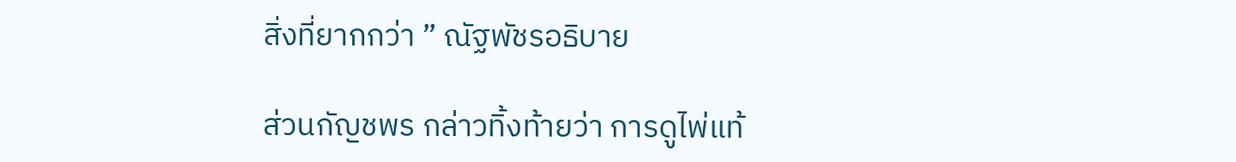สิ่งที่ยากกว่า ” ณัฐพัชรอธิบาย

ส่วนกัญชพร กล่าวทิ้งท้ายว่า การดูไพ่แท้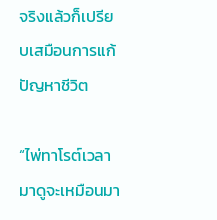จริงแล้วก็เปรียบเสมือนการแก้ปัญหาชีวิต

“ไพ่ทาโรต์เวลามาดูจะเหมือนมา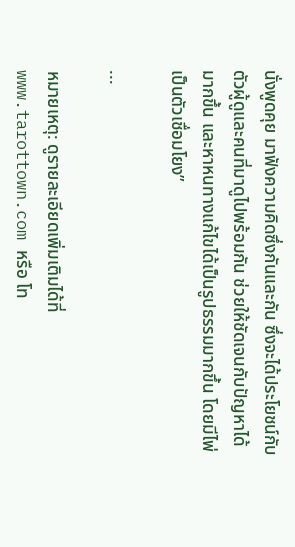นั่งพูดคุย มาฟังความคิดซึ่งกันและกัน ซึ่งจะได้ประโยชน์กับตัวผู้ดูและคนที่มาดูไปพร้อมกัน ช่วยให้ชัดเจนกับปัญหาได้มากขึ้น และหาหนทางแก้ไขได้เป็นรูปธรรมมากขึ้น โดยมีไพ่เป็นตัวเชื่อมโยง”

...

หมายเหตุ: ดูรายละเอียดเพิ่มเติมได้ที่ www.tarottown.com หรือ โท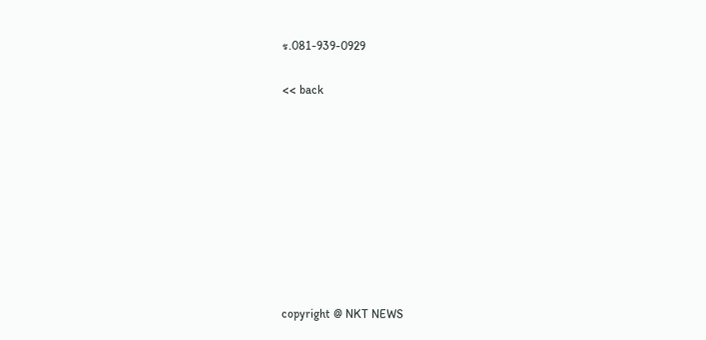ร.081-939-0929

<< back









copyright @ NKT NEWS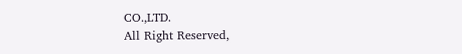CO.,LTD.
All Right Reserved,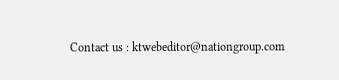Contact us : ktwebeditor@nationgroup.com